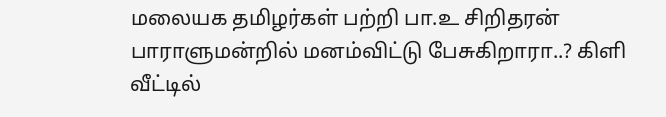மலையக தமிழர்கள் பற்றி பா.உ சிறிதரன் பாராளுமன்றில் மனம்விட்டு பேசுகிறாரா..? கிளி வீட்டில்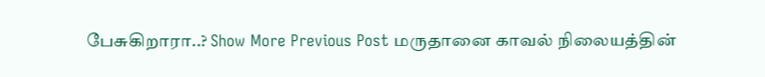பேசுகிறாரா..? Show More Previous Post மருதானை காவல் நிலையத்தின்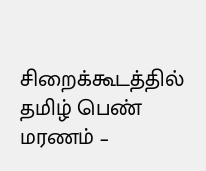சிறைக்கூடத்தில் தமிழ் பெண் மரணம் –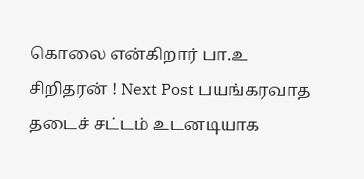கொலை என்கிறார் பா.உ சிறிதரன் ! Next Post பயங்கரவாத தடைச் சட்டம் உடனடியாக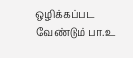ஒழிக்கப்பட வேண்டும் பா.உ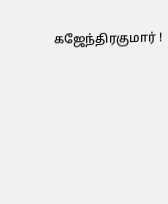கஜேந்திரகுமார் !